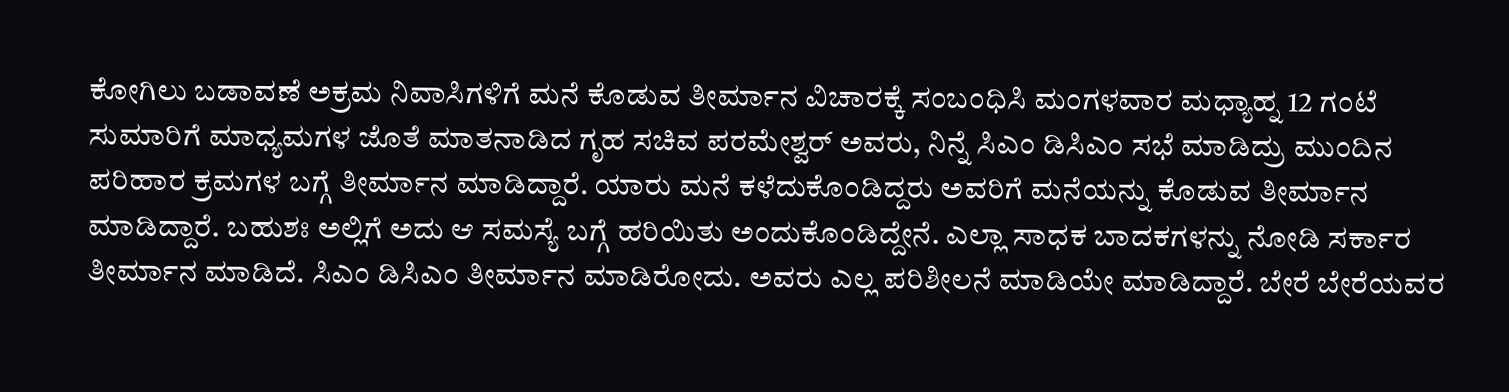ಕೋಗಿಲು ಬಡಾವಣೆ ಅಕ್ರಮ ನಿವಾಸಿಗಳಿಗೆ ಮನೆ ಕೊಡುವ ತೀರ್ಮಾನ ವಿಚಾರಕ್ಕೆ ಸಂಬಂಧಿಸಿ ಮಂಗಳವಾರ ಮಧ್ಯಾಹ್ನ 12 ಗಂಟೆ ಸುಮಾರಿಗೆ ಮಾಧ್ಯಮಗಳ ಜೊತೆ ಮಾತನಾಡಿದ ಗೃಹ ಸಚಿವ ಪರಮೇಶ್ವರ್ ಅವರು, ನಿನ್ನೆ ಸಿಎಂ ಡಿಸಿಎಂ ಸಭೆ ಮಾಡಿದ್ರು ಮುಂದಿನ ಪರಿಹಾರ ಕ್ರಮಗಳ ಬಗ್ಗೆ ತೀರ್ಮಾನ ಮಾಡಿದ್ದಾರೆ. ಯಾರು ಮನೆ ಕಳೆದುಕೊಂಡಿದ್ದರು ಅವರಿಗೆ ಮನೆಯನ್ನು ಕೊಡುವ ತೀರ್ಮಾನ ಮಾಡಿದ್ದಾರೆ. ಬಹುಶಃ ಅಲ್ಲಿಗೆ ಅದು ಆ ಸಮಸ್ಯೆ ಬಗ್ಗೆ ಹರಿಯಿತು ಅಂದುಕೊಂಡಿದ್ದೇನೆ. ಎಲ್ಲಾ ಸಾಧಕ ಬಾದಕಗಳನ್ನು ನೋಡಿ ಸರ್ಕಾರ ತೀರ್ಮಾನ ಮಾಡಿದೆ. ಸಿಎಂ ಡಿಸಿಎಂ ತೀರ್ಮಾನ ಮಾಡಿರೋದು. ಅವರು ಎಲ್ಲ ಪರಿಶೀಲನೆ ಮಾಡಿಯೇ ಮಾಡಿದ್ದಾರೆ. ಬೇರೆ ಬೇರೆಯವರ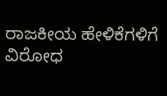ರಾಜಕೀಯ ಹೇಳಿಕೆಗಳಿಗೆ ವಿರೋಧ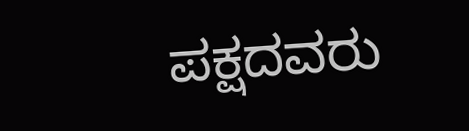ಪಕ್ಷದವರು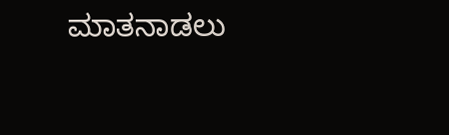ಮಾತನಾಡಲು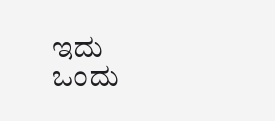ಇದು ಒಂದು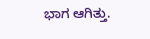ಭಾಗ ಆಗಿತ್ತು.